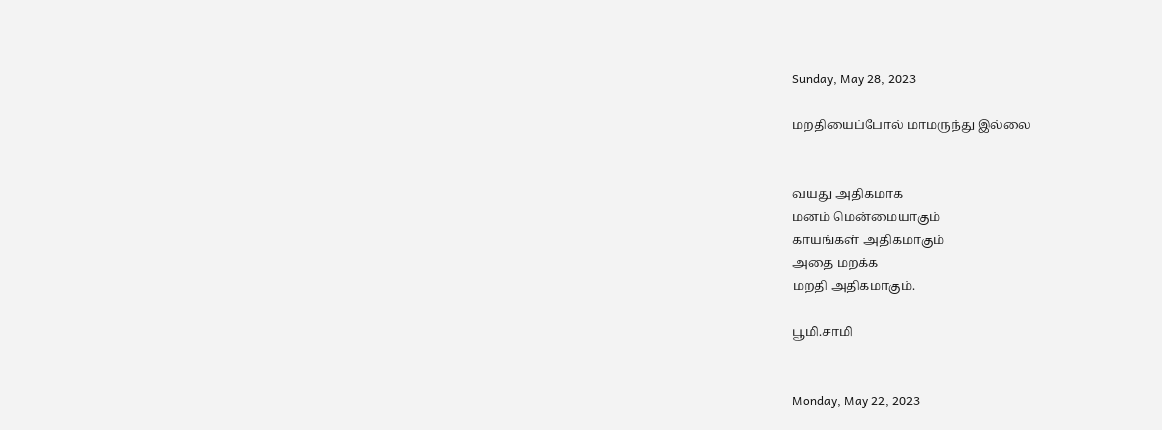Sunday, May 28, 2023

மறதியைப்போல் மாமருந்து இல்லை


வயது அதிகமாக
மனம் மென்மையாகும்
காயங்கள் அதிகமாகும்
அதை மறக்க
மறதி அதிகமாகும்.

பூமி.சாமி


Monday, May 22, 2023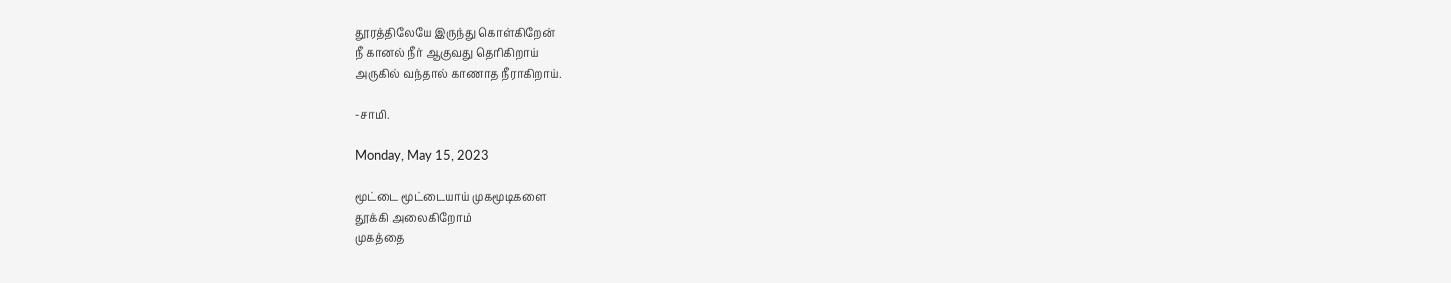தூரத்திலேயே இருந்து கொள்கிறேன்
நீ கானல் நீர் ஆகுவது தெரிகிறாய்
அருகில் வந்தால் காணாத நீராகிறாய்.

-சாமி.

Monday, May 15, 2023

மூட்டை மூட்டையாய் முகமூடிகளை
தூக்கி அலைகிறோம்
முகத்தை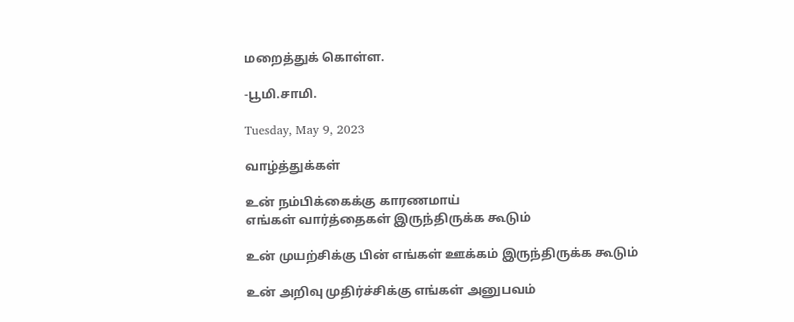மறைத்துக் கொள்ள.

-பூமி.சாமி.

Tuesday, May 9, 2023

வாழ்த்துக்கள்

உன் நம்பிக்கைக்கு காரணமாய்
எங்கள் வார்த்தைகள் இருந்திருக்க கூடும்

உன் முயற்சிக்கு பின் எங்கள் ஊக்கம் இருந்திருக்க கூடும்

உன் அறிவு முதிர்ச்சிக்கு எங்கள் அனுபவம்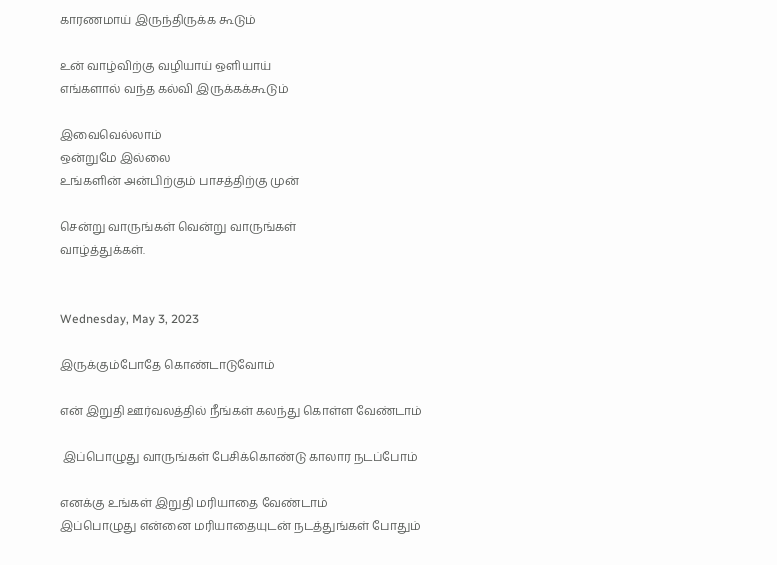காரணமாய் இருந்திருக்க கூடும்

உன் வாழ்விற்கு வழியாய் ஒளியாய்
எங்களால் வந்த கல்வி இருக்கக்கூடும்

இவைவெல்லாம்
ஒன்றுமே இல்லை
உங்களின் அன்பிற்கும் பாசத்திற்கு முன்

சென்று வாருங்கள் வென்று வாருங்கள்
வாழ்த்துக்கள்.


Wednesday, May 3, 2023

இருக்கும்போதே கொண்டாடுவோம்

என் இறுதி ஊர்வலத்தில் நீங்கள் கலந்து கொள்ள வேண்டாம்

 இப்பொழுது வாருங்கள் பேசிக்கொண்டு காலார நடப்போம்

எனக்கு உங்கள் இறுதி மரியாதை வேண்டாம்
இப்பொழுது என்னை மரியாதையுடன் நடத்துங்கள் போதும்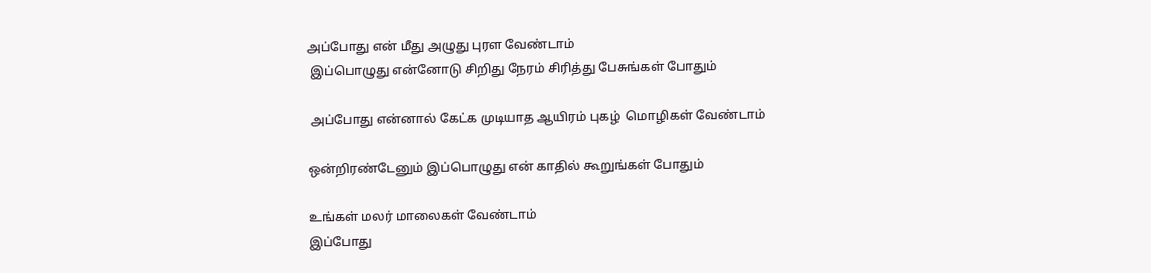அப்போது என் மீது அழுது புரள வேண்டாம்
 இப்பொழுது என்னோடு சிறிது நேரம் சிரித்து பேசுங்கள் போதும்

 அப்போது என்னால் கேட்க முடியாத ஆயிரம் புகழ்  மொழிகள் வேண்டாம்

ஒன்றிரண்டேனும் இப்பொழுது என் காதில் கூறுங்கள் போதும்

உங்கள் மலர் மாலைகள் வேண்டாம்
இப்போது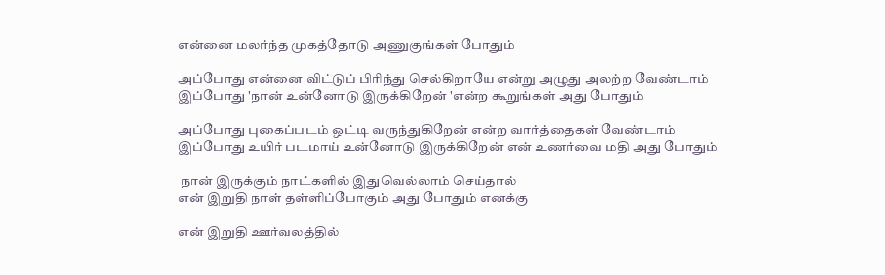என்னை மலர்ந்த முகத்தோடு அணுகுங்கள் போதும்

அப்போது என்னை விட்டுப் பிரிந்து செல்கிறாயே என்று அழுது அலற்ற வேண்டாம்
இப்போது 'நான் உன்னோடு இருக்கிறேன் 'என்ற கூறுங்கள் அது போதும்

அப்போது புகைப்படம் ஒட்டி வருந்துகிறேன் என்ற வார்த்தைகள் வேண்டாம்
இப்போது உயிர் படமாய் உன்னோடு இருக்கிறேன் என் உணர்வை மதி அது போதும்

 நான் இருக்கும் நாட்களில் இதுவெல்லாம் செய்தால்
என் இறுதி நாள் தள்ளிப்போகும் அது போதும் எனக்கு

என் இறுதி ஊர்வலத்தில்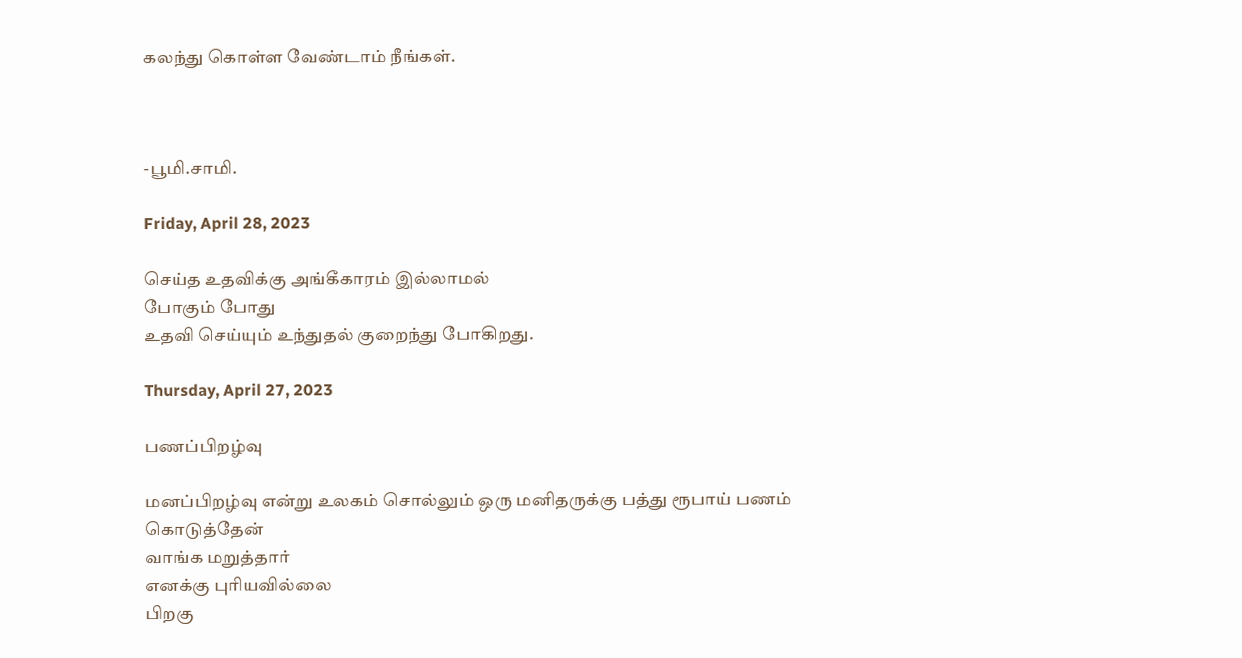கலந்து கொள்ள வேண்டாம் நீங்கள்.



-பூமி.சாமி.

Friday, April 28, 2023

செய்த உதவிக்கு அங்கீகாரம் இல்லாமல்
போகும் போது
உதவி செய்யும் உந்துதல் குறைந்து போகிறது.

Thursday, April 27, 2023

பணப்பிறழ்வு

மனப்பிறழ்வு என்று உலகம் சொல்லும் ஒரு மனிதருக்கு பத்து ரூபாய் பணம் கொடுத்தேன்
வாங்க மறுத்தார்
எனக்கு புரியவில்லை
பிறகு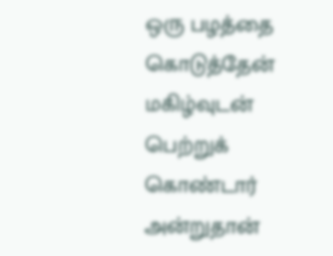ஒரு பழத்தை கொடுத்தேன் மகிழ்வுடன் பெற்றுக் கொண்டார் அன்றுதான்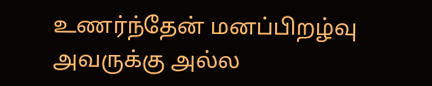உணர்ந்தேன் மனப்பிறழ்வு அவருக்கு அல்ல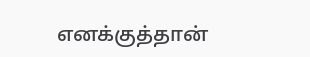எனக்குத்தான்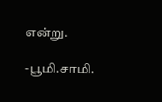என்று.

-பூமி.சாமி.